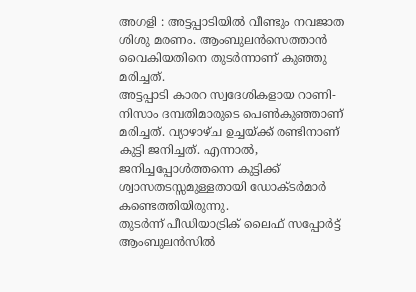അഗളി : അട്ടപ്പാടിയിൽ വീണ്ടും നവജാത ശിശു മരണം. ആംബുലൻസെത്താൻ വൈകിയതിനെ തുടർന്നാണ് കുഞ്ഞു മരിച്ചത്.
അട്ടപ്പാടി കാരറ സ്വദേശികളായ റാണി-നിസാം ദമ്പതിമാരുടെ പെൺകുഞ്ഞാണ് മരിച്ചത്. വ്യാഴാഴ്ച ഉച്ചയ്ക്ക് രണ്ടിനാണ് കുട്ടി ജനിച്ചത്. എന്നാൽ, ജനിച്ചപ്പോൾത്തന്നെ കുട്ടിക്ക് ശ്വാസതടസ്സമുള്ളതായി ഡോക്ടർമാർ കണ്ടെത്തിയിരുന്നു.
തുടർന്ന് പീഡിയാട്രിക് ലൈഫ് സപ്പോർട്ട് ആംബുലൻസിൽ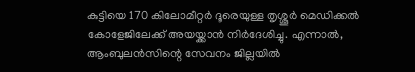കുട്ടിയെ 170 കിലോമീറ്റർ ദൂരെയുള്ള തൃശ്ശൂർ മെഡിക്കൽ കോളേജിലേക്ക് അയയ്ക്കാൻ നിർദേശിച്ചു. എന്നാൽ, ആംബുലൻസിന്റെ സേവനം ജില്ലയിൽ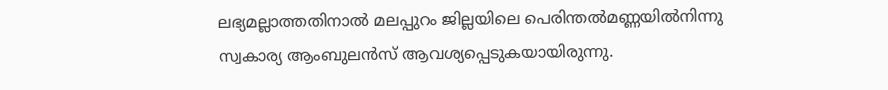ലഭ്യമല്ലാത്തതിനാൽ മലപ്പുറം ജില്ലയിലെ പെരിന്തൽമണ്ണയിൽനിന്നു സ്വകാര്യ ആംബുലൻസ് ആവശ്യപ്പെടുകയായിരുന്നു.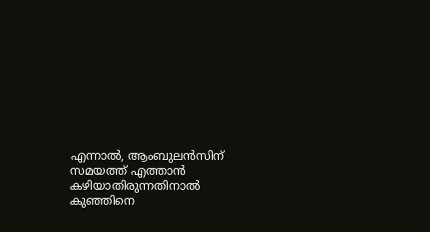എന്നാൽ, ആംബുലൻസിന് സമയത്ത് എത്താൻ കഴിയാതിരുന്നതിനാൽ കുഞ്ഞിനെ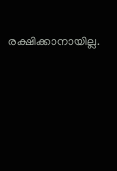രക്ഷിക്കാനായില്ല.